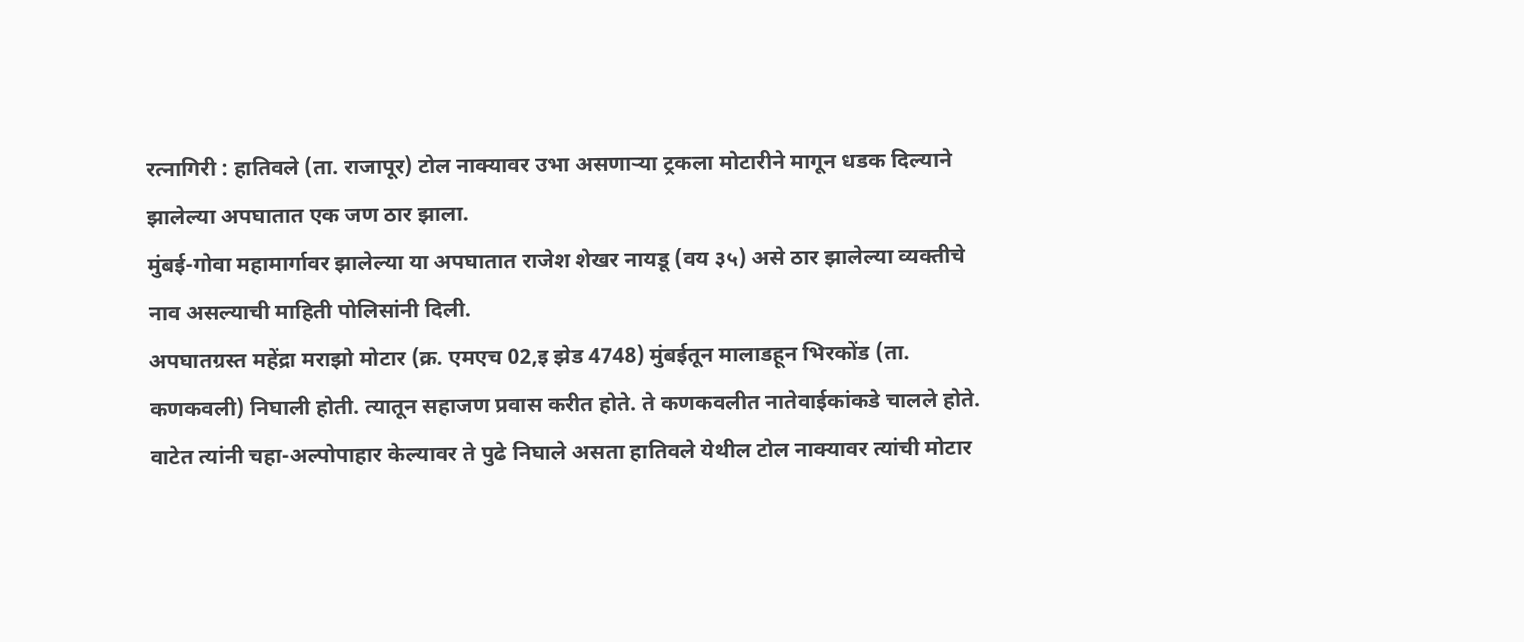रत्नागिरी : हातिवले (ता. राजापूर) टोल नाक्यावर उभा असणाऱ्या ट्रकला मोटारीने मागून धडक दिल्याने झालेल्या अपघातात एक जण ठार झाला.
मुंबई-गोवा महामार्गावर झालेल्या या अपघातात राजेश शेखर नायडू (वय ३५) असे ठार झालेल्या व्यक्तीचे नाव असल्याची माहिती पोलिसांनी दिली.
अपघातग्रस्त महेंद्रा मराझो मोटार (क्र. एमएच 02,इ झेड 4748) मुंबईतून मालाडहून भिरकोंड (ता. कणकवली) निघाली होती. त्यातून सहाजण प्रवास करीत होते. ते कणकवलीत नातेवाईकांकडे चालले होते. वाटेत त्यांनी चहा-अल्पोपाहार केल्यावर ते पुढे निघाले असता हातिवले येथील टोल नाक्यावर त्यांची मोटार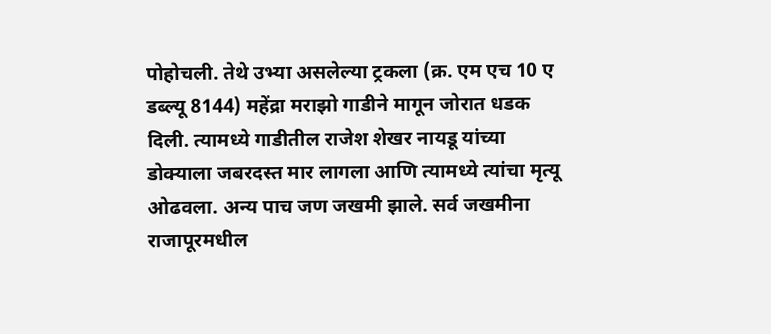पोहोचली. तेथे उभ्या असलेल्या ट्रकला (क्र. एम एच 10 ए डब्ल्यू 8144) महेंद्रा मराझो गाडीने मागून जोरात धडक दिली. त्यामध्ये गाडीतील राजेश शेखर नायडू यांच्या डोक्याला जबरदस्त मार लागला आणि त्यामध्ये त्यांचा मृत्यू ओढवला. अन्य पाच जण जखमी झाले. सर्व जखमीना राजापूरमधील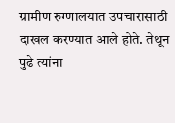ग्रामीण रुग्णालयात उपचारासाठी दाखल करण्यात आले होते. तेथून पुढे त्यांना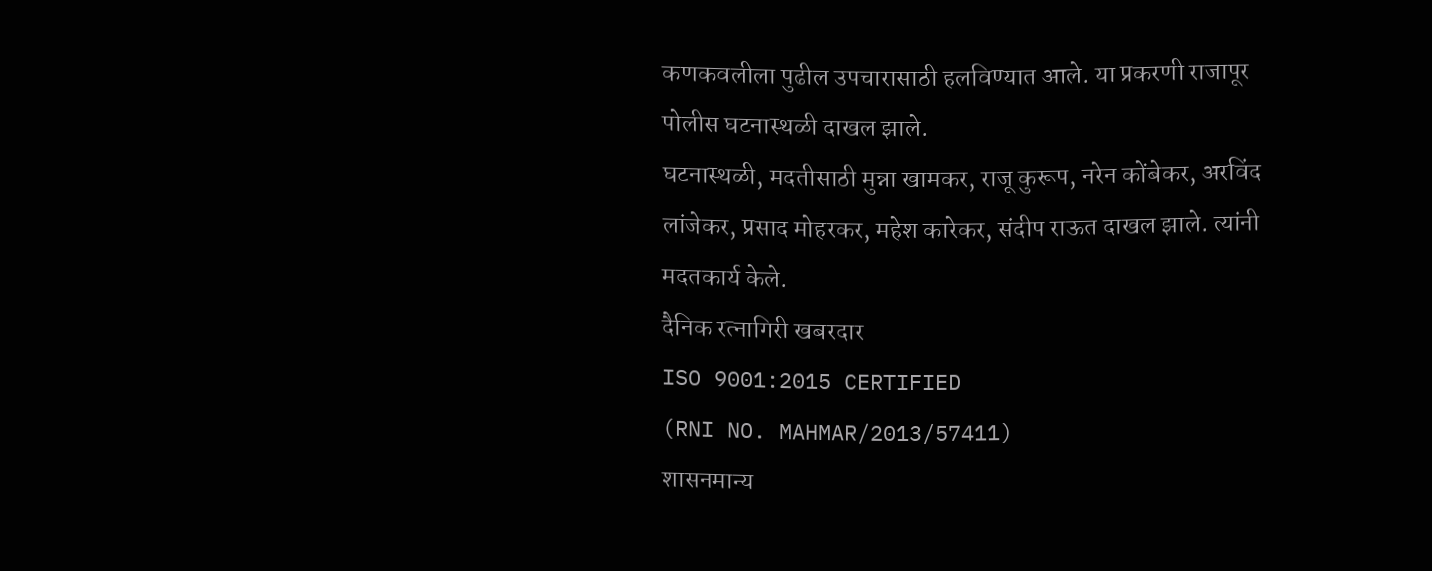कणकवलीला पुढील उपचारासाठी हलविण्यात आले. या प्रकरणी राजापूर पोलीस घटनास्थळी दाखल झाले.
घटनास्थळी, मदतीसाठी मुन्ना खामकर, राजू कुरूप, नरेन कोंबेकर, अरविंद लांजेकर, प्रसाद मोहरकर, महेश कारेकर, संदीप राऊत दाखल झाले. त्यांनी मदतकार्य केले.
दैनिक रत्नागिरी खबरदार
ISO 9001:2015 CERTIFIED
(RNI NO. MAHMAR/2013/57411)
शासनमान्य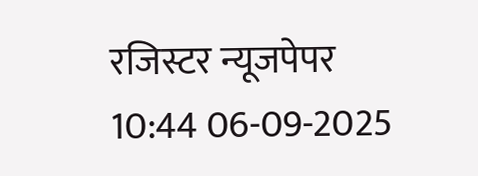रजिस्टर न्यूजपेपर
10:44 06-09-2025